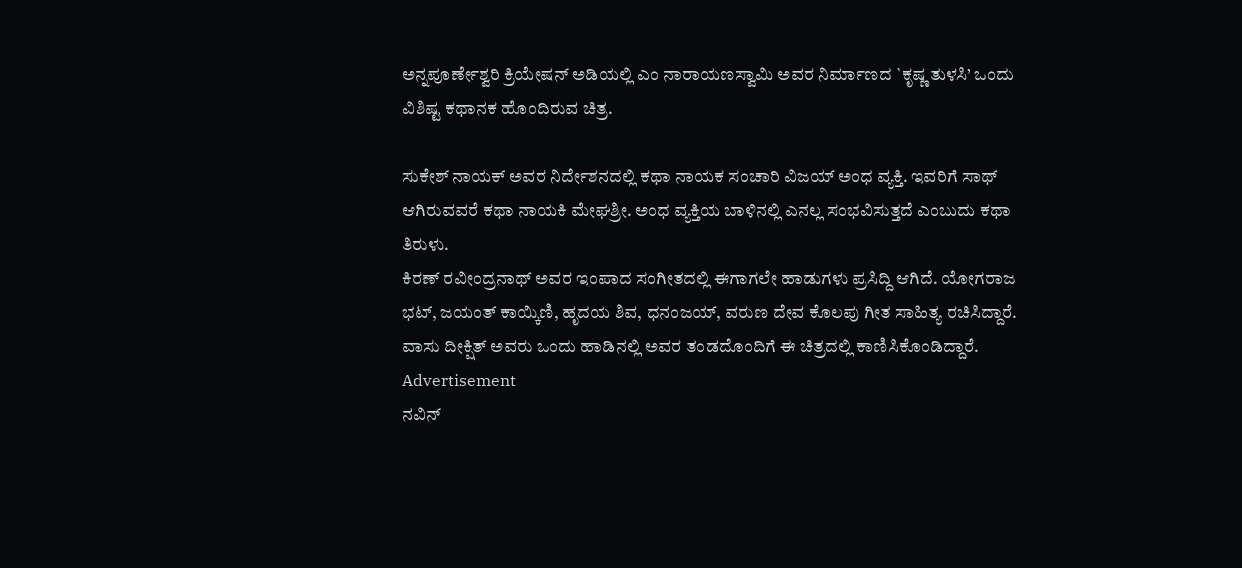ಅನ್ನಪೂರ್ಣೇಶ್ವರಿ ಕ್ರಿಯೇಷನ್ ಅಡಿಯಲ್ಲಿ ಎಂ ನಾರಾಯಣಸ್ವಾಮಿ ಅವರ ನಿರ್ಮಾಣದ `ಕೃಷ್ಣ ತುಳಸಿ’ ಒಂದು ವಿಶಿಷ್ಟ ಕಥಾನಕ ಹೊಂದಿರುವ ಚಿತ್ರ.

ಸುಕೇಶ್ ನಾಯಕ್ ಅವರ ನಿರ್ದೇಶನದಲ್ಲಿ ಕಥಾ ನಾಯಕ ಸಂಚಾರಿ ವಿಜಯ್ ಅಂಧ ವ್ಯಕ್ತಿ. ಇವರಿಗೆ ಸಾಥ್ ಆಗಿರುವವರೆ ಕಥಾ ನಾಯಕಿ ಮೇಘಶ್ರೀ. ಅಂಧ ವ್ಯಕ್ತಿಯ ಬಾಳಿನಲ್ಲಿ ಎನಲ್ಲ ಸಂಭವಿಸುತ್ತದೆ ಎಂಬುದು ಕಥಾ ತಿರುಳು.
ಕಿರಣ್ ರವೀಂದ್ರನಾಥ್ ಅವರ ಇಂಪಾದ ಸಂಗೀತದಲ್ಲಿ ಈಗಾಗಲೇ ಹಾಡುಗಳು ಪ್ರಸಿದ್ದಿ ಆಗಿದೆ. ಯೋಗರಾಜ ಭಟ್, ಜಯಂತ್ ಕಾಯ್ಕಿಣಿ, ಹೃದಯ ಶಿವ, ಧನಂಜಯ್, ವರುಣ ದೇವ ಕೊಲಪು ಗೀತ ಸಾಹಿತ್ಯ ರಚಿಸಿದ್ದಾರೆ. ವಾಸು ದೀಕ್ಷಿತ್ ಅವರು ಒಂದು ಹಾಡಿನಲ್ಲಿ ಅವರ ತಂಡದೊಂದಿಗೆ ಈ ಚಿತ್ರದಲ್ಲಿ ಕಾಣಿಸಿಕೊಂಡಿದ್ದಾರೆ.
Advertisement
ನವಿನ್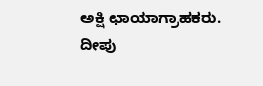ಅಕ್ಷಿ ಛಾಯಾಗ್ರಾಹಕರು. ದೀಪು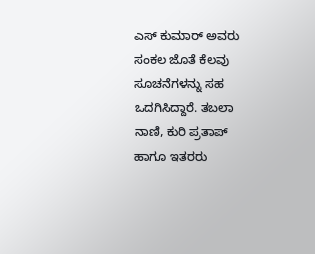ಎಸ್ ಕುಮಾರ್ ಅವರು ಸಂಕಲ ಜೊತೆ ಕೆಲವು ಸೂಚನೆಗಳನ್ನು ಸಹ ಒದಗಿಸಿದ್ದಾರೆ. ತಬಲಾ ನಾಣಿ, ಕುರಿ ಪ್ರತಾಪ್ ಹಾಗೂ ಇತರರು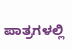ಪಾತ್ರಗಳಲ್ಲಿ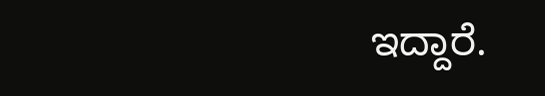ಇದ್ದಾರೆ.